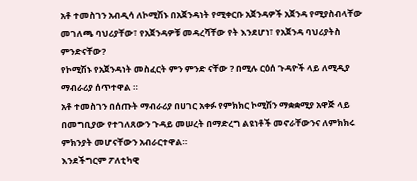አቶ ተመስገን አብዲሳ ለኮሚሽኑ በአጀንዳነት የሚቀርቡ አጀንዳዎች አጀንዳ የሚያስብላቸው መገለጫ ባህሪያቸው፣ የአጀንዳዎቹ መዳረሻቸው የት እንደሆነ፣ የአጀንዳ ባህሪያትስ ምንድናቸው?
የኮሚሽኑ የአጀንዳነት መስፈርት ምን ምንድ ናቸው ? በሚሉ ርዕሰ ጉዳዮች ላይ ለሚዲያ ማብራሪያ ሰጥተዋል ።
አቶ ተመስገን በሰጡት ማብራሪያ በሀገር አቀፉ የምክክር ኮሚሽን ማቋቋሚያ አዋጅ ላይ በመግቢያው የተገለጸውን ጉዳይ መሠረት በማድረግ ልዩነቶች መኖራቸውንና ለምክክሩ ምክንያት መሆናቸውን አብራርተዋል።
እንደችግርም ፖለቲካዊ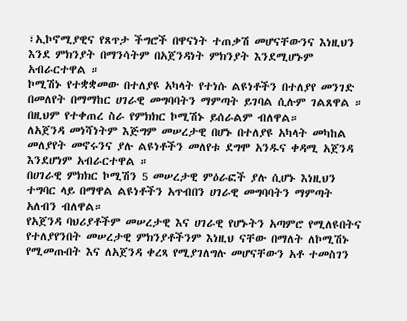፣ኢኮኖሚያዊና የጸጥታ ችግሮች በዋናነት ተጠቃሽ መሆናቸውንና እነዚህን እንደ ምክንያት በማንሳትም በአጀንዳነት ምክንያት እንደሚሆኑም አብራርተዋል ።
ኮሚሽኑ የተቋቋመው በተለያዩ አካላት የተነሱ ልዩነቶችን በተለያየ መንገድ በመለየት በማማከር ሀገራዊ መግባባትን ማምጣት ይገባል ሲሉም ገልጸዋል ።
በዚህም የተቀጠረ ስራ የምክክር ኮሚሽኑ ይሰራልም ብለዋል።
ለአጀንዳ መነሻነትም እጅግም መሠረታዊ በሆኑ በተለያዩ አካላት መካከል መለያየት መኖሩንና ያሉ ልዩነቶችን መለየቱ ደግሞ አንዱና ቀዳሚ አጀንዳ እንደሆነም አብራርተዋል ።
በሀገራዊ ምክክር ኮሚሽን 5 መሠረታዊ ምዕራፎች ያሉ ሲሆኑ እነዚህን ተግባር ላይ በማዋል ልዩነቶችን አጥብበን ሀገራዊ መግባባትን ማምጣት አለብን ብለዋል።
የአጀንዳ ባህሪያቶችም መሠረታዊ እና ሀገራዊ የሆኑትን አጣምሮ የሚለዩበትና የተለያየንበት መሠረታዊ ምክንያቶችንም እነዚህ ናቸው በማለት ለኮሚሽኑ የሚመጡበት እና ለአጀንዳ ቀረጻ የሚያገለግሉ መሆናቸውን አቶ ተመስገን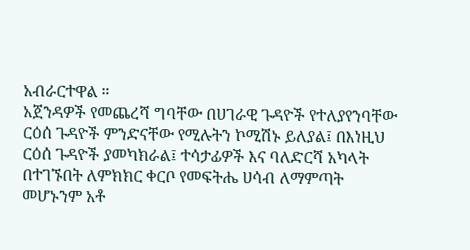አብራርተዋል ።
አጀንዳዎች የመጨረሻ ግባቸው በሀገራዊ ጉዳዮች የተለያየንባቸው ርዕሰ ጉዳዮች ምንድናቸው የሚሉትን ኮሚሽኑ ይለያል፤ በእነዚህ ርዕሰ ጉዳዮች ያመካክራል፤ ተሳታፊዎች እና ባለድርሻ አካላት በተገኙበት ለምክክር ቀርቦ የመፍትሔ ሀሳብ ለማምጣት መሆኑንም አቶ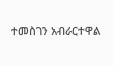ተመስገን አብራርተዋል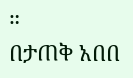።
በታጠቅ አበበ